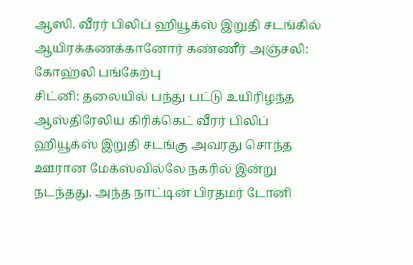ஆஸி. வீரர் பிலிப் ஹியூக்ஸ் இறுதி சடங்கில் ஆயிரக்கணக்கானோர் கண்ணீர் அஞ்சலி: கோஹ்லி பங்கேற்பு
சிட்னி: தலையில் பந்து பட்டு உயிரிழந்த ஆஸ்திரேலிய கிரிக்கெட் வீரர் பிலிப் ஹியூக்ஸ் இறுதி சடங்கு அவரது சொந்த ஊரான மேக்ஸ்வில்லே நகரில் இன்று நடந்தது. அந்த நாட்டின் பிரதமர் டோனி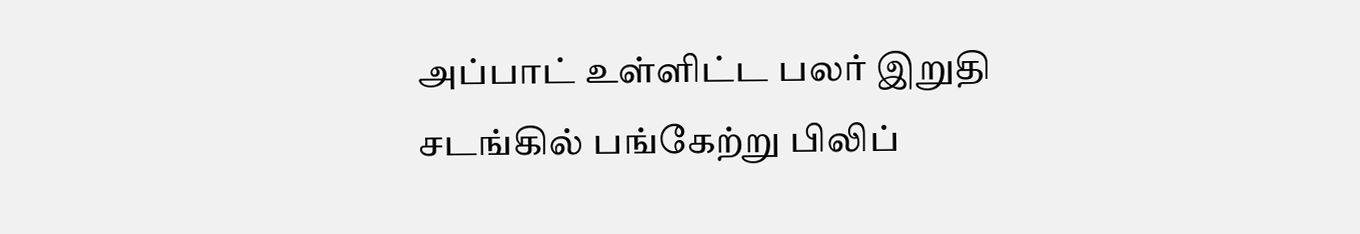அப்பாட் உள்ளிட்ட பலர் இறுதி சடங்கில் பங்கேற்று பிலிப்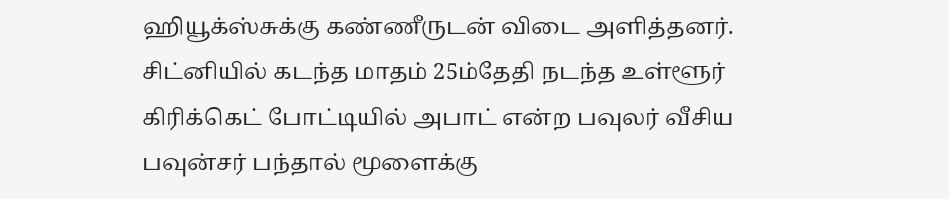ஹியூக்ஸ்சுக்கு கண்ணீருடன் விடை அளித்தனர்.
சிட்னியில் கடந்த மாதம் 25ம்தேதி நடந்த உள்ளூர் கிரிக்கெட் போட்டியில் அபாட் என்ற பவுலர் வீசிய பவுன்சர் பந்தால் மூளைக்கு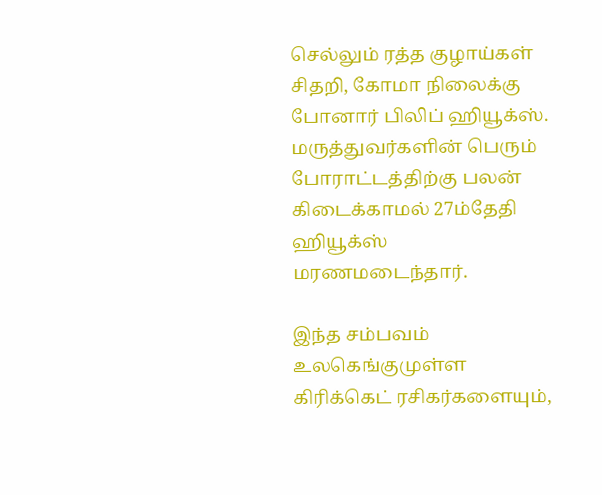செல்லும் ரத்த குழாய்கள் சிதறி, கோமா நிலைக்கு போனார் பிலிப் ஹியூக்ஸ். மருத்துவர்களின் பெரும் போராட்டத்திற்கு பலன் கிடைக்காமல் 27ம்தேதி ஹியூக்ஸ் மரணமடைந்தார்.

இந்த சம்பவம் உலகெங்குமுள்ள கிரிக்கெட் ரசிகர்களையும்,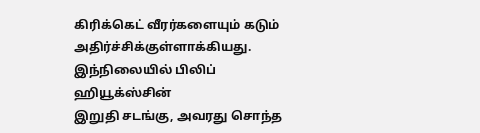கிரிக்கெட் வீரர்களையும் கடும் அதிர்ச்சிக்குள்ளாக்கியது. இந்நிலையில் பிலிப் ஹியூக்ஸ்சின்
இறுதி சடங்கு, அவரது சொந்த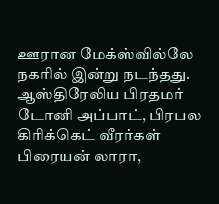ஊரான மேக்ஸ்வில்லே நகரில் இன்று நடந்தது. ஆஸ்திரேலிய பிரதமர் டோனி அப்பாட், பிரபல கிரிக்கெட் வீரர்கள் பிரையன் லாரா,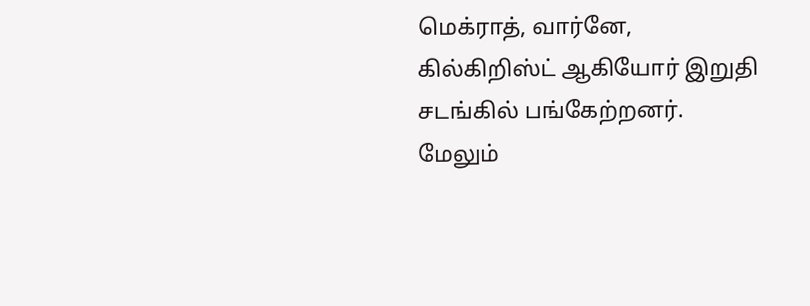மெக்ராத், வார்னே, கில்கிறிஸ்ட் ஆகியோர் இறுதி சடங்கில் பங்கேற்றனர்.
மேலும்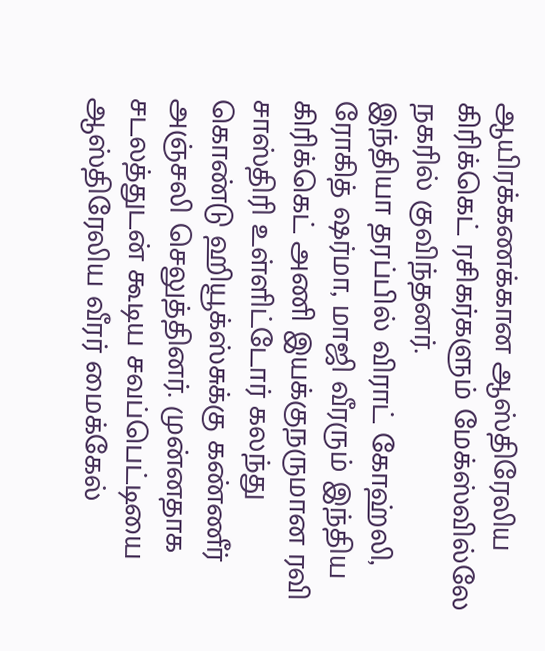ஆயிரக்கணக்கான ஆஸ்திரேலிய கிரிக்கெட் ரசிகர்களும் மேக்ஸ்வில்லே நகரில் குவிந்தனர்.
இந்தியா தரப்பில் விராட் கோஹ்லி, ரோகித் ஷர்மா, மாஜி வீரரும் இந்திய கிரிக்கெட் அணி இயக்குநருமான ரவி சாஸ்திரி உள்ளிட்டோர் கலந்து கொண்டு ஹியூக்ஸ்சுக்கு கண்ணீர் அஞ்சலி செலுத்தினர். முன்னதாக சடலத்துடன் கூடிய சவப்பெட்டியை ஆஸ்திரேலிய வீரர் மைக்கேல்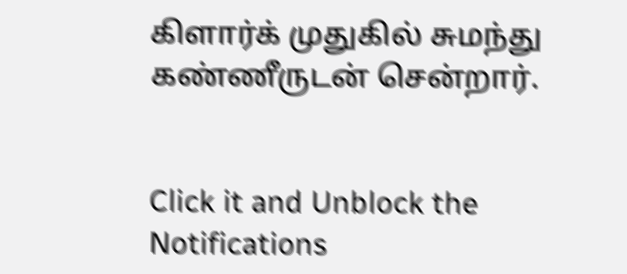கிளார்க் முதுகில் சுமந்து கண்ணீருடன் சென்றார்.


Click it and Unblock the Notifications